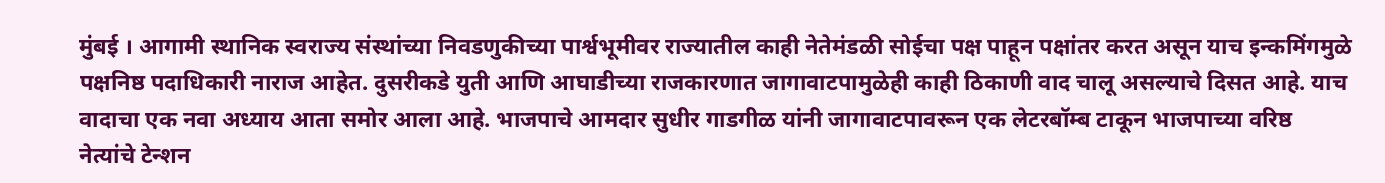मुंबई । आगामी स्थानिक स्वराज्य संस्थांच्या निवडणुकीच्या पार्श्वभूमीवर राज्यातील काही नेतेमंडळी सोईचा पक्ष पाहून पक्षांतर करत असून याच इन्कमिंगमुळे पक्षनिष्ठ पदाधिकारी नाराज आहेत. दुसरीकडे युती आणि आघाडीच्या राजकारणात जागावाटपामुळेही काही ठिकाणी वाद चालू असल्याचे दिसत आहे. याच वादाचा एक नवा अध्याय आता समोर आला आहे. भाजपाचे आमदार सुधीर गाडगीळ यांनी जागावाटपावरून एक लेटरबॉम्ब टाकून भाजपाच्या वरिष्ठ नेत्यांचे टेन्शन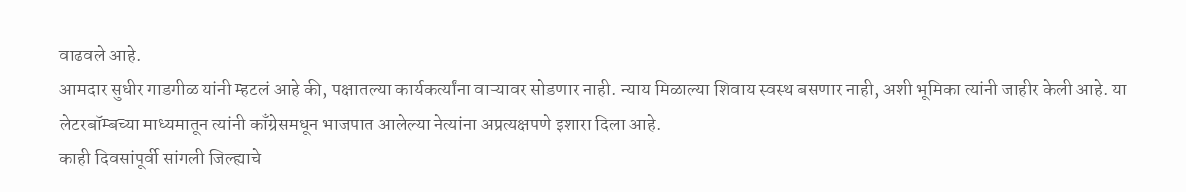वाढवले आहे.
आमदार सुधीर गाडगीळ यांनी म्हटलं आहे की, पक्षातल्या कार्यकर्त्यांना वाऱ्यावर सोडणार नाही. न्याय मिळाल्या शिवाय स्वस्थ बसणार नाही, अशी भूमिका त्यांनी जाहीर केली आहे. या लेटरबॉम्बच्या माध्यमातून त्यांनी काँग्रेसमधून भाजपात आलेल्या नेत्यांना अप्रत्यक्षपणे इशारा दिला आहे.
काही दिवसांपूर्वी सांगली जिल्ह्याचे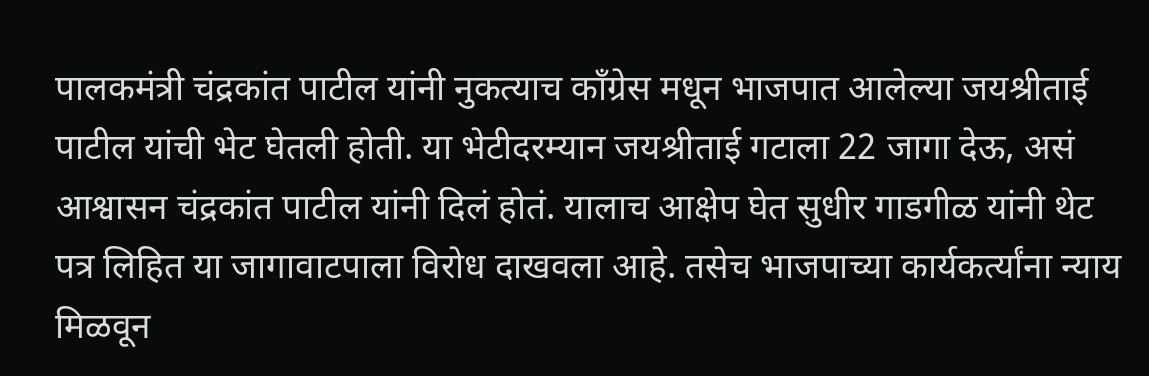पालकमंत्री चंद्रकांत पाटील यांनी नुकत्याच काँग्रेस मधून भाजपात आलेल्या जयश्रीताई पाटील यांची भेट घेतली होती. या भेटीदरम्यान जयश्रीताई गटाला 22 जागा देऊ, असं आश्वासन चंद्रकांत पाटील यांनी दिलं होतं. यालाच आक्षेप घेत सुधीर गाडगीळ यांनी थेट पत्र लिहित या जागावाटपाला विरोध दाखवला आहे. तसेच भाजपाच्या कार्यकर्त्यांना न्याय मिळवून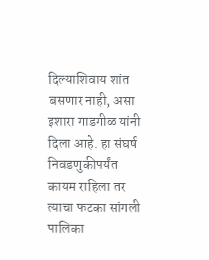दिल्याशिवाय शांत बसणार नाही, असा इशारा गाडगीळ यांनी दिला आहे. हा संघर्ष निवडणुकीपर्यंत कायम राहिला तर त्याचा फटका सांगली पालिका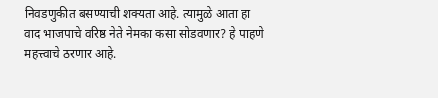निवडणुकीत बसण्याची शक्यता आहे. त्यामुळे आता हा वाद भाजपाचे वरिष्ठ नेते नेमका कसा सोडवणार? हे पाहणे महत्त्वाचे ठरणार आहे.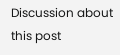Discussion about this post